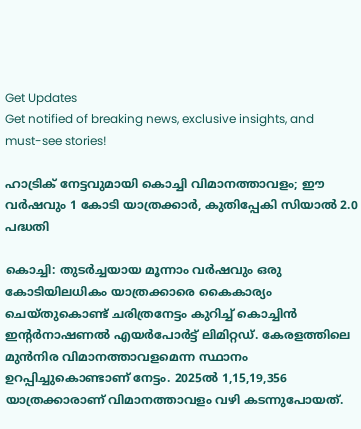Get Updates
Get notified of breaking news, exclusive insights, and must-see stories!

ഹാട്രിക് നേട്ടവുമായി കൊച്ചി വിമാനത്താവളം; ഈ വർഷവും 1 കോടി യാത്രക്കാർ, കുതിപ്പേകി സിയാൽ 2.0 പദ്ധതി

കൊച്ചി: തുടർച്ചയായ മൂന്നാം വർഷവും ഒരു കോടിയിലധികം യാത്രക്കാരെ കൈകാര്യം ചെയ്‌തുകൊണ്ട് ചരിത്രനേട്ടം കുറിച്ച് കൊച്ചിൻ ഇന്റർനാഷണൽ എയർപോർട്ട് ലിമിറ്റഡ്. കേരളത്തിലെ മുൻനിര വിമാനത്താവളമെന്ന സ്ഥാനം ഉറപ്പിച്ചുകൊണ്ടാണ് നേട്ടം. 2025ൽ 1,15,19,356 യാത്രക്കാരാണ് വിമാനത്താവളം വഴി കടന്നുപോയത്.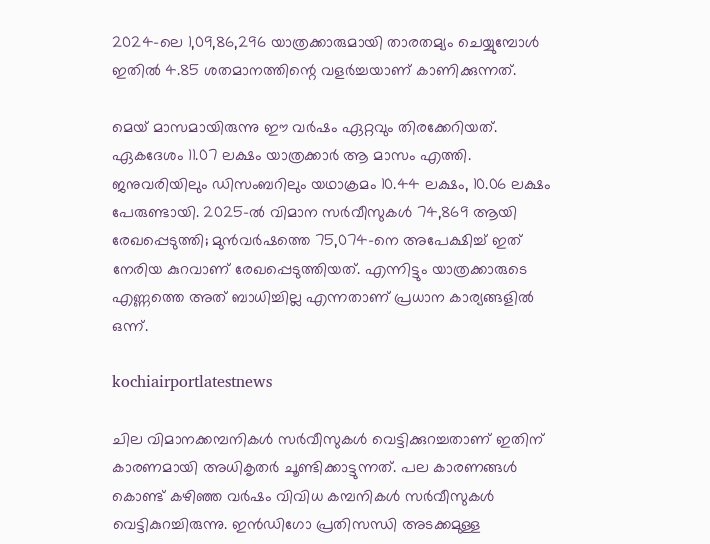2024-ലെ 1,09,86,296 യാത്രക്കാരുമായി താരതമ്യം ചെയ്യുമ്പോൾ ഇതിൽ 4.85 ശതമാനത്തിന്റെ വളർച്ചയാണ് കാണിക്കുന്നത്.

മെയ് മാസമായിരുന്നു ഈ വർഷം ഏറ്റവും തിരക്കേറിയത്. ഏകദേശം 11.07 ലക്ഷം യാത്രക്കാർ ആ മാസം എത്തി. ജനുവരിയിലും ഡിസംബറിലും യഥാക്രമം 10.44 ലക്ഷം, 10.06 ലക്ഷം പേരുണ്ടായി. 2025-ൽ വിമാന സർവീസുകൾ 74,869 ആയി രേഖപ്പെടുത്തി; മുൻവർഷത്തെ 75,074-നെ അപേക്ഷിച്ച് ഇത് നേരിയ കുറവാണ് രേഖപ്പെടുത്തിയത്. എന്നിട്ടും യാത്രക്കാരുടെ എണ്ണത്തെ അത് ബാധിച്ചില്ല എന്നതാണ് പ്രധാന കാര്യങ്ങളിൽ ഒന്ന്.

kochiairportlatestnews

ചില വിമാനക്കമ്പനികൾ സർവീസുകൾ വെട്ടിക്കുറച്ചതാണ് ഇതിന് കാരണമായി അധികൃതർ ചൂണ്ടിക്കാട്ടുന്നത്. പല കാരണങ്ങൾ കൊണ്ട് കഴിഞ്ഞ വർഷം വിവിധ കമ്പനികൾ സർവീസുകൾ വെട്ടികുറച്ചിരുന്നു. ഇൻഡിഗോ പ്രതിസന്ധി അടക്കമുള്ള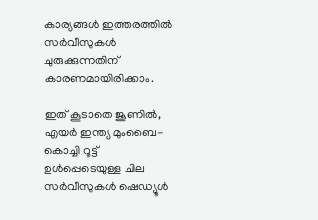കാര്യങ്ങൾ ഇത്തരത്തിൽ സർവീസുകൾ ചുരുക്കുന്നതിന് കാരണമായിരിക്കാം.

ഇത് കൂടാതെ ജൂണിൽ, എയർ ഇന്ത്യ മുംബൈ-കൊച്ചി റൂട്ട് ഉൾപ്പെടെയുള്ള ചില സർവീസുകൾ ഷെഡ്യൂൾ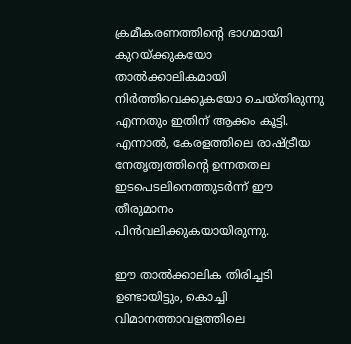ക്രമീകരണത്തിന്റെ ഭാഗമായി കുറയ്ക്കുകയോ താൽക്കാലികമായി നിർത്തിവെക്കുകയോ ചെയ്‌തിരുന്നു എന്നതും ഇതിന് ആക്കം കൂട്ടി. എന്നാൽ, കേരളത്തിലെ രാഷ്ട്രീയ നേതൃത്വത്തിന്റെ ഉന്നതതല ഇടപെടലിനെത്തുടർന്ന് ഈ തീരുമാനം പിൻവലിക്കുകയായിരുന്നു.

ഈ താൽക്കാലിക തിരിച്ചടി ഉണ്ടായിട്ടും, കൊച്ചി വിമാനത്താവളത്തിലെ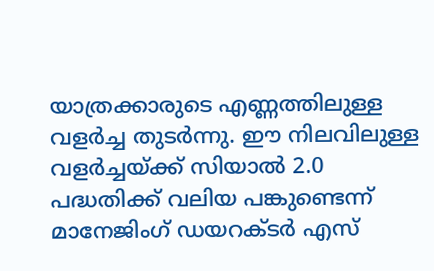യാത്രക്കാരുടെ എണ്ണത്തിലുള്ള വളർച്ച തുടർന്നു. ഈ നിലവിലുള്ള വളർച്ചയ്ക്ക് സിയാൽ 2.0 പദ്ധതിക്ക് വലിയ പങ്കുണ്ടെന്ന് മാനേജിംഗ് ഡയറക്‌ടർ എസ്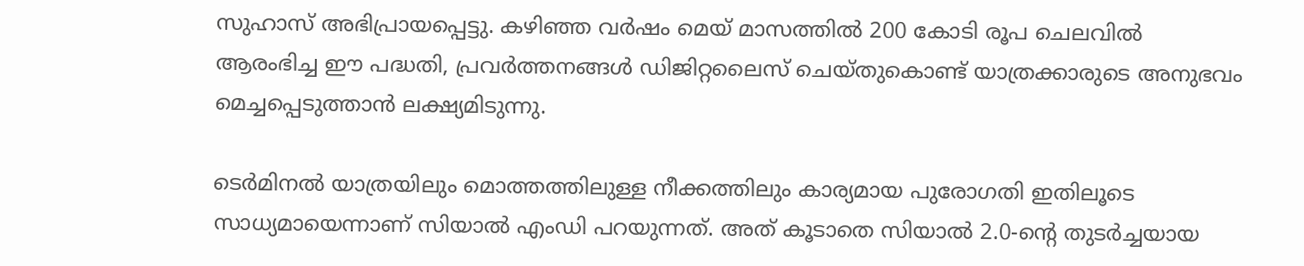സുഹാസ് അഭിപ്രായപ്പെട്ടു. കഴിഞ്ഞ വർഷം മെയ് മാസത്തിൽ 200 കോടി രൂപ ചെലവിൽ ആരംഭിച്ച ഈ പദ്ധതി, പ്രവർത്തനങ്ങൾ ഡിജിറ്റലൈസ് ചെയ്‌തുകൊണ്ട് യാത്രക്കാരുടെ അനുഭവം മെച്ചപ്പെടുത്താൻ ലക്ഷ്യമിടുന്നു.

ടെർമിനൽ യാത്രയിലും മൊത്തത്തിലുള്ള നീക്കത്തിലും കാര്യമായ പുരോഗതി ഇതിലൂടെ സാധ്യമായെന്നാണ് സിയാൽ എംഡി പറയുന്നത്. അത് കൂടാതെ സിയാൽ 2.0-ന്റെ തുടർച്ചയായ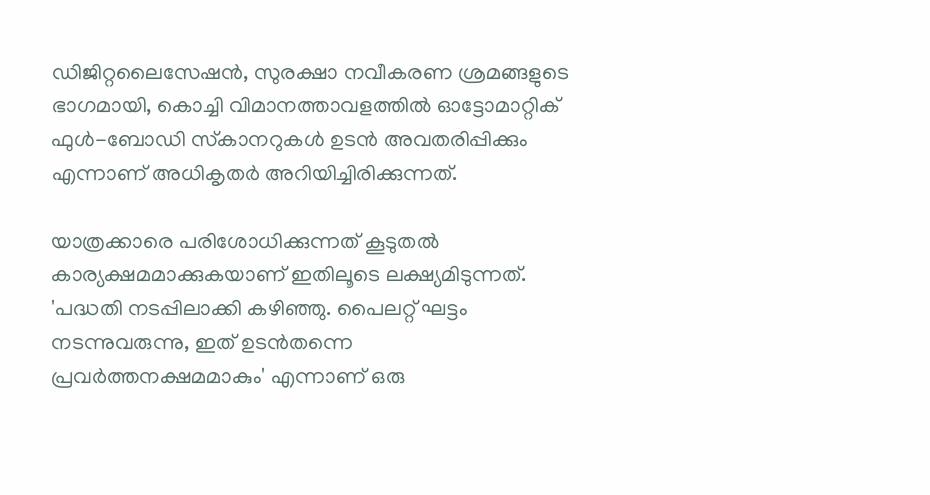ഡിജിറ്റലൈസേഷൻ, സുരക്ഷാ നവീകരണ ശ്രമങ്ങളുടെ ഭാഗമായി, കൊച്ചി വിമാനത്താവളത്തിൽ ഓട്ടോമാറ്റിക് ഫുൾ-ബോഡി സ്‌കാനറുകൾ ഉടൻ അവതരിപ്പിക്കും എന്നാണ് അധികൃതർ അറിയിച്ചിരിക്കുന്നത്.

യാത്രക്കാരെ പരിശോധിക്കുന്നത് കൂടുതൽ കാര്യക്ഷമമാക്കുകയാണ് ഇതിലൂടെ ലക്ഷ്യമിടുന്നത്. 'പദ്ധതി നടപ്പിലാക്കി കഴിഞ്ഞു. പൈലറ്റ് ഘട്ടം നടന്നുവരുന്നു, ഇത് ഉടൻതന്നെ പ്രവർത്തനക്ഷമമാകും' എന്നാണ് ഒരു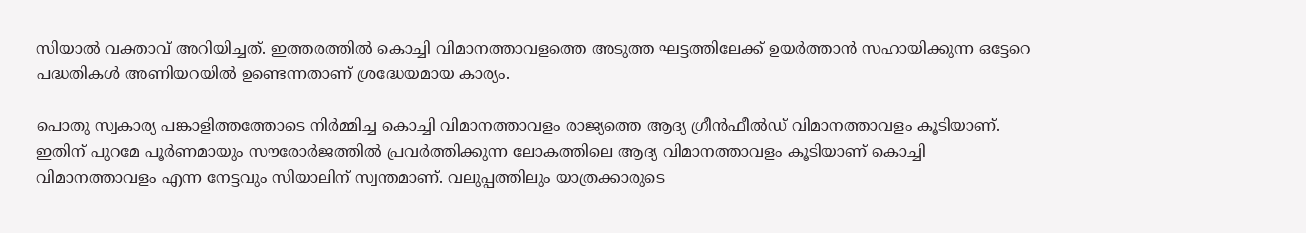സിയാൽ വക്താവ് അറിയിച്ചത്. ഇത്തരത്തിൽ കൊച്ചി വിമാനത്താവളത്തെ അടുത്ത ഘട്ടത്തിലേക്ക് ഉയർത്താൻ സഹായിക്കുന്ന ഒട്ടേറെ പദ്ധതികൾ അണിയറയിൽ ഉണ്ടെന്നതാണ് ശ്രദ്ധേയമായ കാര്യം.

പൊതു സ്വകാര്യ പങ്കാളിത്തത്തോടെ നിർമ്മിച്ച കൊച്ചി വിമാനത്താവളം രാജ്യത്തെ ആദ്യ ഗ്രീൻഫീൽഡ് വിമാനത്താവളം കൂടിയാണ്. ഇതിന് പുറമേ പൂ‍ർണമായും സൗരോർജത്തിൽ പ്രവർത്തിക്കുന്ന ലോകത്തിലെ ആദ്യ വിമാനത്താവളം കൂടിയാണ് കൊച്ചി വിമാനത്താവളം എന്ന നേട്ടവും സിയാലിന് സ്വന്തമാണ്. വലുപ്പത്തിലും യാത്രക്കാരുടെ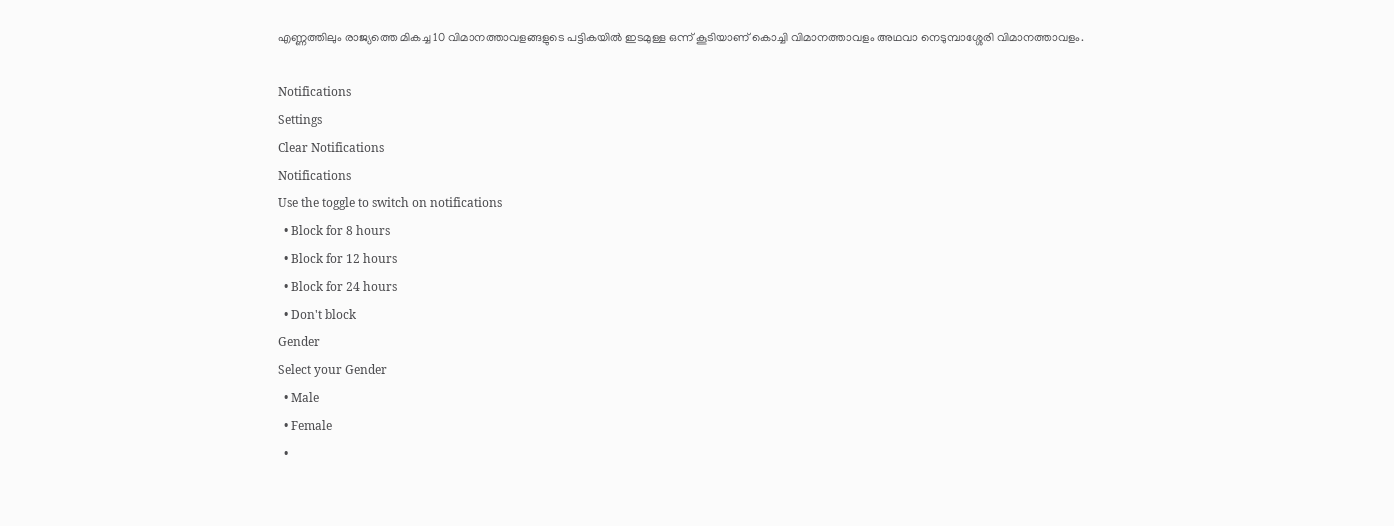എണ്ണത്തിലും രാജ്യത്തെ മികച്ച 10 വിമാനത്താവളങ്ങളുടെ പട്ടികയിൽ ഇടമുള്ള ഒന്ന് കൂടിയാണ് കൊച്ചി വിമാനത്താവളം അഥവാ നെടുമ്പാശ്ശേരി വിമാനത്താവളം.

Notifications
Settings
Clear Notifications
Notifications
Use the toggle to switch on notifications
  • Block for 8 hours
  • Block for 12 hours
  • Block for 24 hours
  • Don't block
Gender
Select your Gender
  • Male
  • Female
  •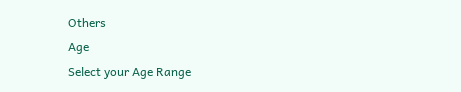Others
Age
Select your Age Range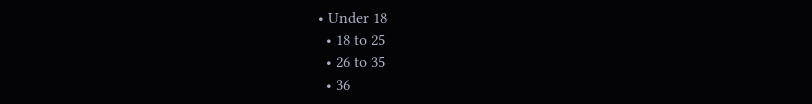• Under 18
  • 18 to 25
  • 26 to 35
  • 36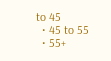to 45
  • 45 to 55
  • 55+